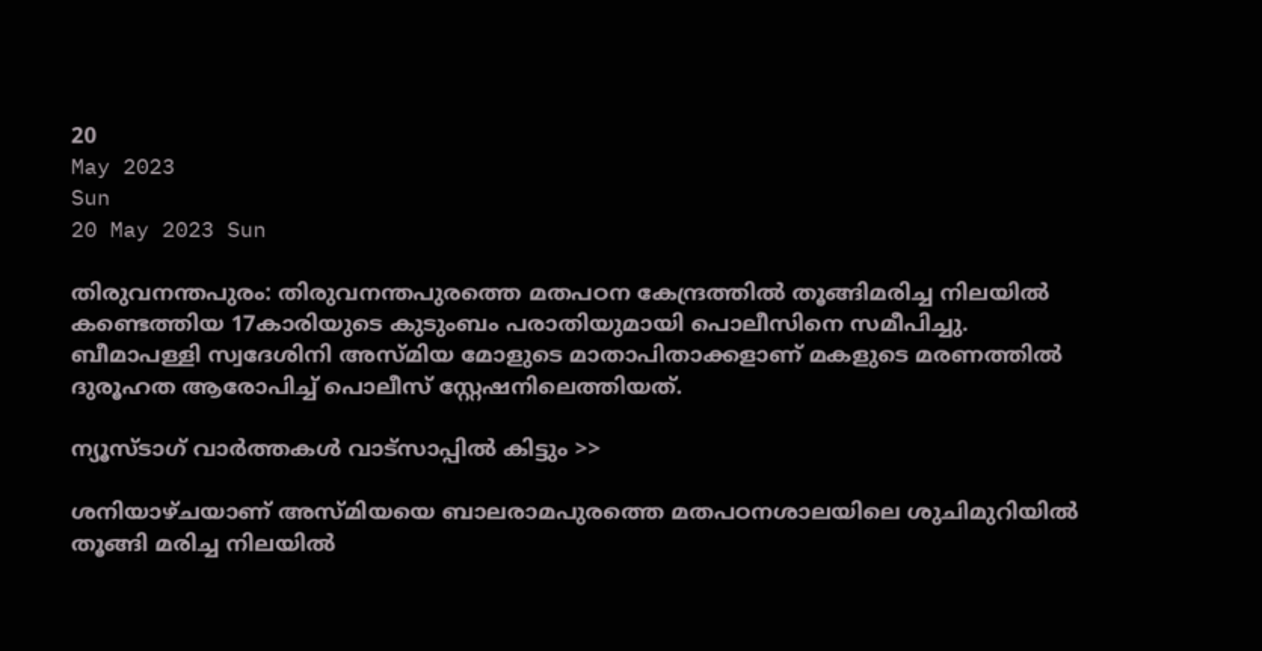20
May 2023
Sun
20 May 2023 Sun

തിരുവനന്തപുരം: തിരുവനന്തപുരത്തെ മതപഠന കേന്ദ്രത്തിൽ തൂങ്ങിമരിച്ച നിലയിൽ കണ്ടെത്തിയ 17കാരിയുടെ കുടുംബം പരാതിയുമായി പൊലീസിനെ സമീപിച്ചു. ബീമാപള്ളി സ്വദേശിനി അസ്മിയ മോളുടെ മാതാപിതാക്കളാണ് മകളുടെ മരണത്തിൽ ദുരൂഹത ആരോപിച്ച് പൊലീസ് സ്റ്റേഷനിലെത്തിയത്.

ന്യൂസ്ടാഗ് വാര്‍ത്തകള്‍ വാട്‌സാപ്പില്‍ കിട്ടും >>

ശനിയാഴ്ചയാണ് അസ്മിയയെ ബാലരാമപുരത്തെ മതപഠനശാലയിലെ ശുചിമുറിയിൽ തൂങ്ങി മരിച്ച നിലയിൽ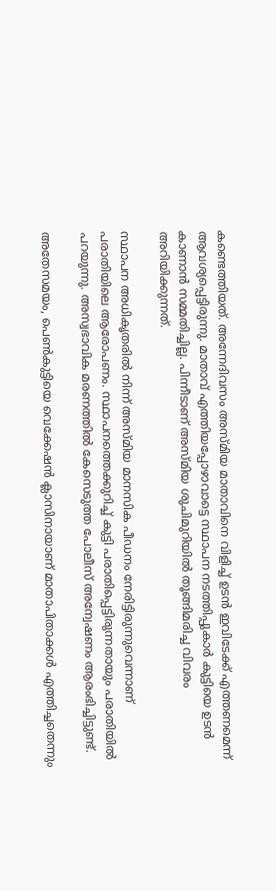കണ്ടെത്തിയത്. അന്നേദിവസം അസ്മിയ മാതാവിനെ വിളിച്ച് ഉടൻ ഇവിടേക്ക് എത്തണമെന്ന് ആവശ്യപ്പെട്ടിരുന്നു. മാതാവ് എത്തിയപ്പോഴാവാട്ടെ സ്ഥാപന നടത്തിപ്പുകാർ കുട്ടിയെ ഉടൻ കാണാൻ സമ്മതിച്ചില്ല. പിന്നീടാണ് അസ്മിയ ശുചിമുറിയിൽ തൂങ്ങിമരിച്ച വിവരം അറിയിക്കുന്നത്.

സ്ഥാപന അധികൃതരിൽ നിന്ന് അസ്മിയ മാനസിക പീഡനം നേരിട്ടിരുന്നുവെന്നാണ് പരാതിയിലെ ആരോപണം. സ്ഥാപനത്തെക്കുറിച്ച് കുട്ടി പരാതിപ്പെട്ടിരുന്നതായും പരാതിയിൽ പറയുന്നു. അസ്വഭാവിക മരണത്തിൽ കേസെടുത്ത പോലീസ് അന്വേഷണം ആരംഭിച്ചിട്ടുണ്ട്.

അതേസമയം, പെണ്‍കുട്ടിയെ വെക്കേഷന്‍ ക്ലാസിനായാണ് മാതാപിതാക്കള്‍ എത്തിച്ചതെന്നും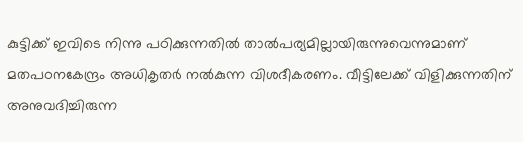കുട്ടിക്ക് ഇവിടെ നിന്നു പഠിക്കുന്നതില്‍ താല്‍പര്യമില്ലായിരുന്നുവെന്നുമാണ് മതപഠനകേന്ദ്രം അധികൃതര്‍ നല്‍കുന്ന വിശദീകരണം. വീട്ടിലേക്ക് വിളിക്കുന്നതിന് അനുവദിച്ചിരുന്ന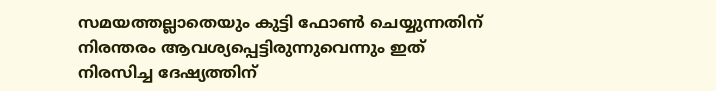സമയത്തല്ലാതെയും കുട്ടി ഫോണ്‍ ചെയ്യുന്നതിന് നിരന്തരം ആവശ്യപ്പെട്ടിരുന്നുവെന്നും ഇത് നിരസിച്ച ദേഷ്യത്തിന്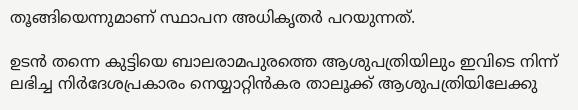തൂങ്ങിയെന്നുമാണ് സ്ഥാപന അധികൃതര്‍ പറയുന്നത്.

ഉടന്‍ തന്നെ കുട്ടിയെ ബാലരാമപുരത്തെ ആശുപത്രിയിലും ഇവിടെ നിന്ന് ലഭിച്ച നിര്‍ദേശപ്രകാരം നെയ്യാറ്റിന്‍കര താലൂക്ക് ആശുപത്രിയിലേക്കു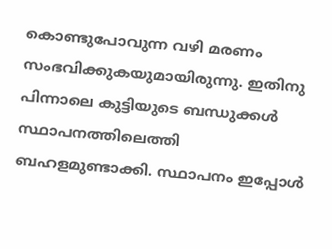കൊണ്ടുപോവുന്ന വഴി മരണം സംഭവിക്കുകയുമായിരുന്നു. ഇതിനു പിന്നാലെ കുട്ടിയുടെ ബന്ധുക്കള്‍ സ്ഥാപനത്തിലെത്തി ബഹളമുണ്ടാക്കി. സ്ഥാപനം ഇപ്പോള്‍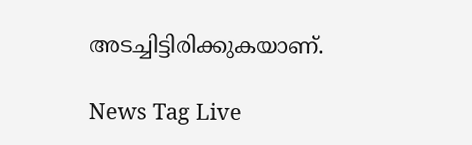അടച്ചിട്ടിരിക്കുകയാണ്.

News Tag Live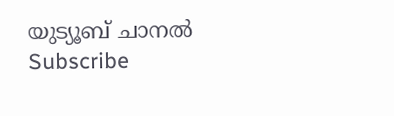യുട്യൂബ് ചാനല്‍ Subscribe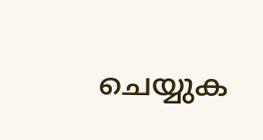ചെയ്യുക